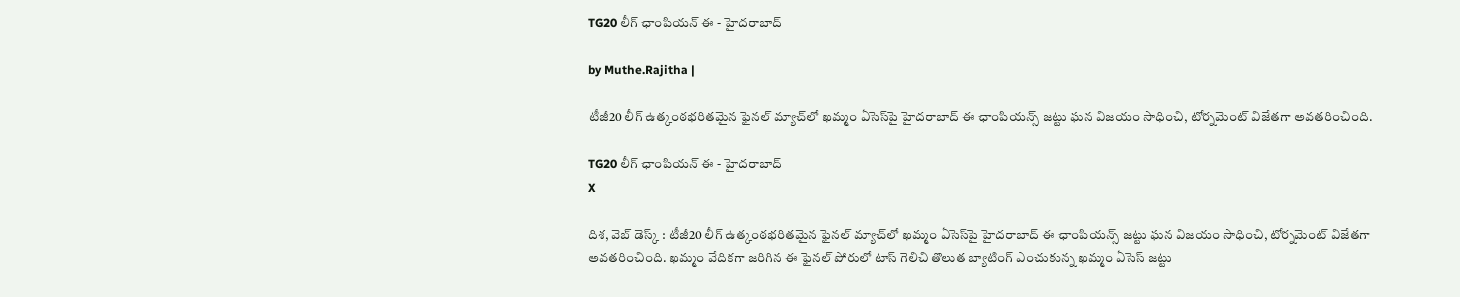TG20 లీగ్ ఛాంపియన్ ఈ - హైదరాబాద్

by Muthe.Rajitha |

టీజీ20 లీగ్‌ ఉత్కంఠభరితమైన ఫైనల్‌ మ్యాచ్‌లో ఖమ్మం ఏసెస్‌పై హైదరాబాద్‌ ఈ ఛాంపియన్స్‌ జట్టు ఘన విజయం సాధించి, టోర్నమెంట్‌ విజేతగా అవతరించింది.

TG20 లీగ్ ఛాంపియన్ ఈ - హైదరాబాద్
X

దిశ, వెబ్ డెస్క్ : టీజీ20 లీగ్‌ ఉత్కంఠభరితమైన ఫైనల్‌ మ్యాచ్‌లో ఖమ్మం ఏసెస్‌పై హైదరాబాద్‌ ఈ ఛాంపియన్స్‌ జట్టు ఘన విజయం సాధించి, టోర్నమెంట్‌ విజేతగా అవతరించింది. ఖమ్మం వేదికగా జరిగిన ఈ ఫైనల్ పోరులో టాస్‌ గెలిచి తొలుత బ్యాటింగ్‌ ఎంచుకున్న ఖమ్మం ఏసెస్‌ జట్టు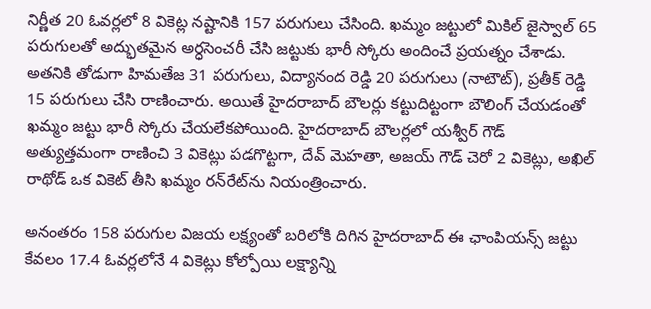నిర్ణీత 20 ఓవర్లలో 8 వికెట్ల నష్టానికి 157 పరుగులు చేసింది. ఖమ్మం జట్టులో మికిల్‌ జైస్వాల్‌ 65 పరుగులతో అద్భుతమైన అర్ధసెంచరీ చేసి జట్టుకు భారీ స్కోరు అందించే ప్రయత్నం చేశాడు. అతనికి తోడుగా హిమతేజ 31 పరుగులు, విద్యానంద రెడ్డి 20 పరుగులు (నాటౌట్), ప్రతీక్‌ రెడ్డి 15 పరుగులు చేసి రాణించారు. అయితే హైదరాబాద్‌ బౌలర్లు కట్టుదిట్టంగా బౌలింగ్ చేయడంతో ఖమ్మం జట్టు భారీ స్కోరు చేయలేకపోయింది. హైదరాబాద్‌ బౌలర్లలో యశ్వీర్‌ గౌడ్‌ అత్యుత్తమంగా రాణించి 3 వికెట్లు పడగొట్టగా, దేవ్‌ మెహతా, అజయ్‌ గౌడ్‌ చెరో 2 వికెట్లు, అఖిల్‌ రాథోడ్‌ ఒక వికెట్‌ తీసి ఖమ్మం రన్‌రేట్‌ను నియంత్రించారు.

అనంతరం 158 పరుగుల విజయ లక్ష్యంతో బరిలోకి దిగిన హైదరాబాద్‌ ఈ ఛాంపియన్స్‌ జట్టు కేవలం 17.4 ఓవర్లలోనే 4 వికెట్లు కోల్పోయి లక్ష్యాన్ని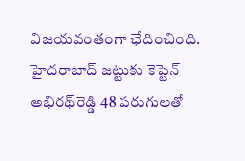విజయవంతంగా ఛేదించింది. హైదరాబాద్ జట్టుకు కెప్టెన్‌ అభిరథ్‌రెడ్డి 48 పరుగులతో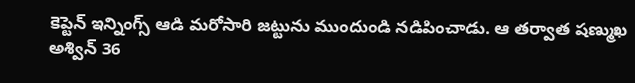కెప్టెన్ ఇన్నింగ్స్ ఆడి మరోసారి జట్టును ముందుండి నడిపించాడు. ఆ తర్వాత షణ్ముఖ అశ్విన్‌ 36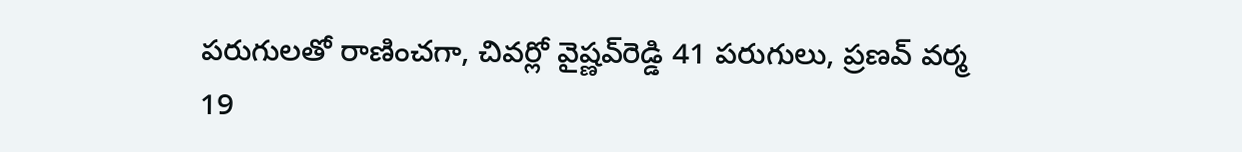పరుగులతో రాణించగా, చివర్లో వైష్ణవ్‌రెడ్డి 41 పరుగులు, ప్రణవ్‌ వర్మ 19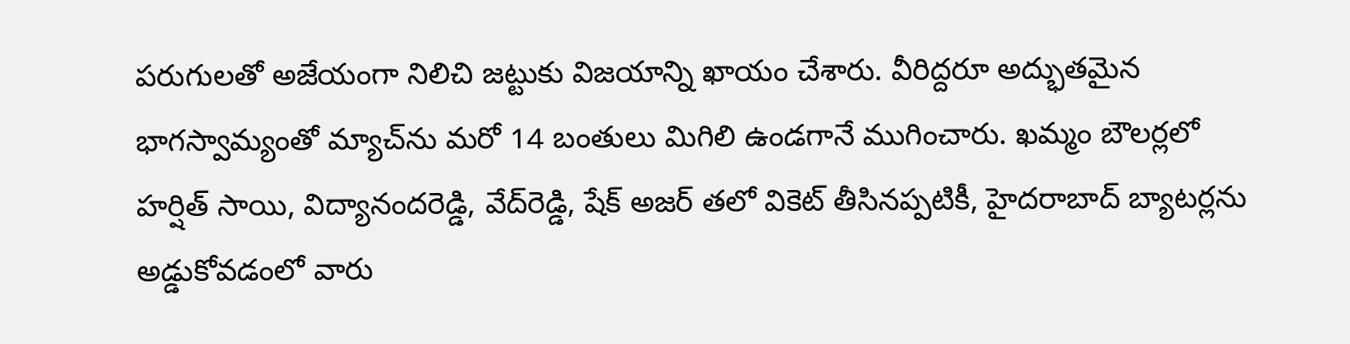పరుగులతో అజేయంగా నిలిచి జట్టుకు విజయాన్ని ఖాయం చేశారు. వీరిద్దరూ అద్భుతమైన భాగస్వామ్యంతో మ్యాచ్‌ను మరో 14 బంతులు మిగిలి ఉండగానే ముగించారు. ఖమ్మం బౌలర్లలో హర్షిత్‌ సాయి, విద్యానందరెడ్డి, వేద్‌రెడ్డి, షేక్‌ అజర్‌ తలో వికెట్‌ తీసినప్పటికీ, హైదరాబాద్ బ్యాటర్లను అడ్డుకోవడంలో వారు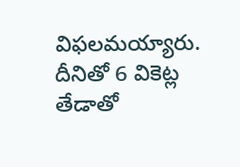విఫలమయ్యారు. దీనితో 6 వికెట్ల తేడాతో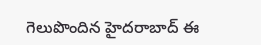గెలుపొందిన హైదరాబాద్‌ ఈ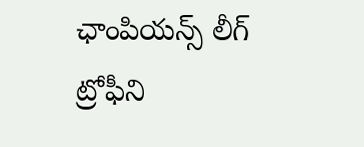ఛాంపియన్స్‌ లీగ్ ట్రోఫీని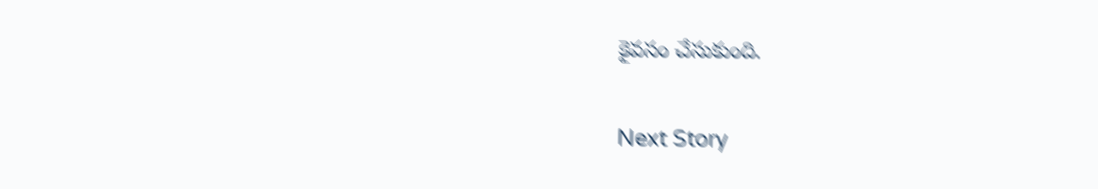కైవసం చేసుకుంది.

Next Story